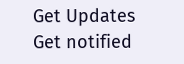Get Updates
Get notified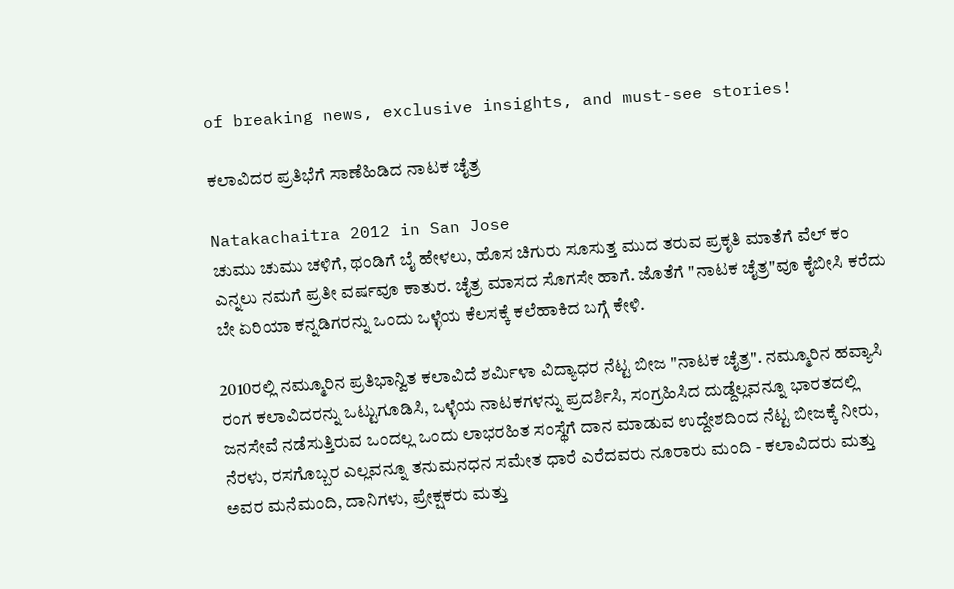of breaking news, exclusive insights, and must-see stories!

ಕಲಾವಿದರ ಪ್ರತಿಭೆಗೆ ಸಾಣೆಹಿಡಿದ ನಾಟಕ ಚೈತ್ರ

Natakachaitra 2012 in San Jose
ಚುಮು ಚುಮು ಚಳಿಗೆ, ಥಂಡಿಗೆ ಬೈ ಹೇಳಲು, ಹೊಸ ಚಿಗುರು ಸೂಸುತ್ತ ಮುದ ತರುವ ಪ್ರಕೃತಿ ಮಾತೆಗೆ ವೆಲ್ ಕಂ ಎನ್ನಲು ನಮಗೆ ಪ್ರತೀ ವರ್ಷವೂ ಕಾತುರ. ಚೈತ್ರ ಮಾಸದ ಸೊಗಸೇ ಹಾಗೆ. ಜೊತೆಗೆ "ನಾಟಕ ಚೈತ್ರ"ವೂ ಕೈಬೀಸಿ ಕರೆದು ಬೇ ಏರಿಯಾ ಕನ್ನಡಿಗರನ್ನು ಒಂದು ಒಳ್ಳೆಯ ಕೆಲಸಕ್ಕೆ ಕಲೆಹಾಕಿದ ಬಗ್ಗೆ ಕೇಳಿ.

2010ರಲ್ಲಿ ನಮ್ಮೂರಿನ ಪ್ರತಿಭಾನ್ವಿತ ಕಲಾವಿದೆ ಶರ್ಮಿಳಾ ವಿದ್ಯಾಧರ ನೆಟ್ಟ ಬೀಜ "ನಾಟಕ ಚೈತ್ರ". ನಮ್ಮೂರಿನ ಹವ್ಯಾಸಿ ರಂಗ ಕಲಾವಿದರನ್ನು ಒಟ್ಟುಗೂಡಿಸಿ, ಒಳ್ಳೆಯ ನಾಟಕಗಳನ್ನು ಪ್ರದರ್ಶಿಸಿ, ಸಂಗ್ರಹಿಸಿದ ದುಡ್ದೆಲ್ಲವನ್ನೂ ಭಾರತದಲ್ಲಿ ಜನಸೇವೆ ನಡೆಸುತ್ತಿರುವ ಒಂದಲ್ಲ ಒಂದು ಲಾಭರಹಿತ ಸಂಸ್ಥೆಗೆ ದಾನ ಮಾಡುವ ಉದ್ದೇಶದಿಂದ ನೆಟ್ಟ ಬೀಜಕ್ಕೆ ನೀರು, ನೆರಳು, ರಸಗೊಬ್ಬರ ಎಲ್ಲವನ್ನೂ ತನುಮನಧನ ಸಮೇತ ಧಾರೆ ಎರೆದವರು ನೂರಾರು ಮಂದಿ - ಕಲಾವಿದರು ಮತ್ತು ಅವರ ಮನೆಮಂದಿ, ದಾನಿಗಳು, ಪ್ರೇಕ್ಷಕರು ಮತ್ತು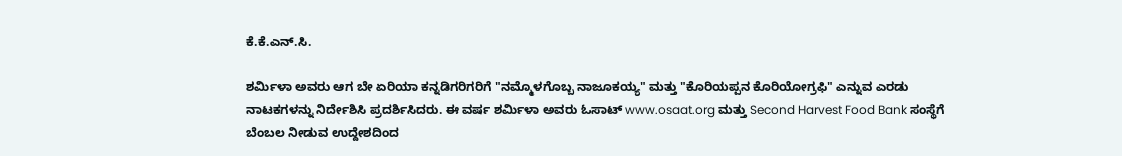ಕೆ.ಕೆ.ಎನ್.ಸಿ.

ಶರ್ಮಿಳಾ ಅವರು ಆಗ ಬೇ ಏರಿಯಾ ಕನ್ನಡಿಗರಿಗರಿಗೆ "ನಮ್ಮೊಳಗೊಬ್ಬ ನಾಜೂಕಯ್ಯ" ಮತ್ತು "ಕೊರಿಯಪ್ಪನ ಕೊರಿಯೋಗ್ರಫಿ" ಎನ್ನುವ ಎರಡು ನಾಟಕಗಳನ್ನು ನಿರ್ದೇಶಿಸಿ ಪ್ರದರ್ಶಿಸಿದರು. ಈ ವರ್ಷ ಶರ್ಮಿಳಾ ಅವರು ಓಸಾಟ್ www.osaat.org ಮತ್ತು Second Harvest Food Bank ಸಂಸ್ಥೆಗೆ ಬೆಂಬಲ ನೀಡುವ ಉದ್ದೇಶದಿಂದ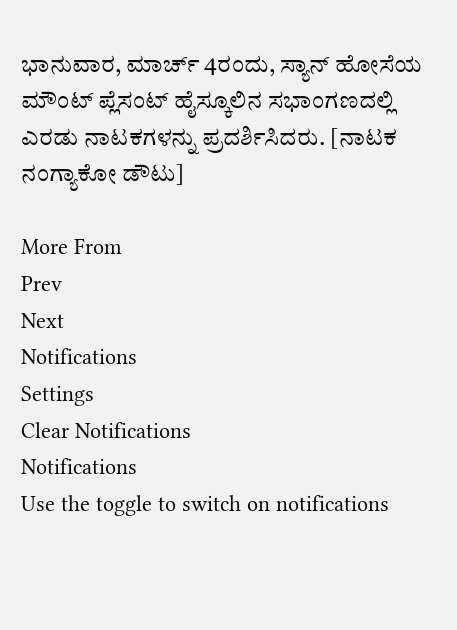ಭಾನುವಾರ, ಮಾರ್ಚ್ 4ರಂದು, ಸ್ಯಾನ್ ಹೋಸೆಯ ಮೌಂಟ್ ಪ್ಲೆಸಂಟ್ ಹೈಸ್ಕೂಲಿನ ಸಭಾಂಗಣದಲ್ಲಿ ಎರಡು ನಾಟಕಗಳನ್ನು ಪ್ರದರ್ಶಿಸಿದರು. [ನಾಟಕ ನಂಗ್ಯಾಕೋ ಡೌಟು]

More From
Prev
Next
Notifications
Settings
Clear Notifications
Notifications
Use the toggle to switch on notifications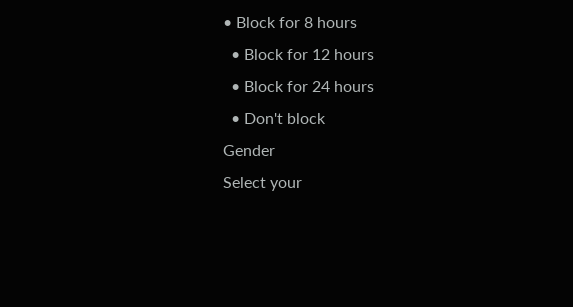• Block for 8 hours
  • Block for 12 hours
  • Block for 24 hours
  • Don't block
Gender
Select your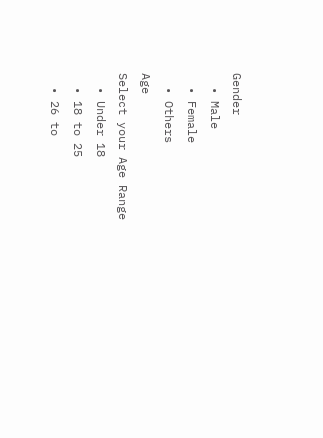Gender
  • Male
  • Female
  • Others
Age
Select your Age Range
  • Under 18
  • 18 to 25
  • 26 to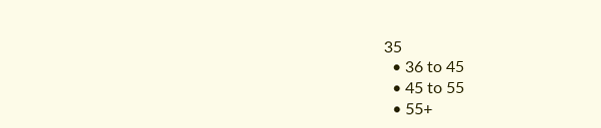35
  • 36 to 45
  • 45 to 55
  • 55+